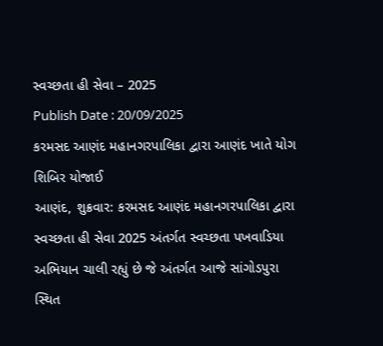સ્વચ્છતા હી સેવા – 2025
Publish Date : 20/09/2025
કરમસદ આણંદ મહાનગરપાલિકા દ્વારા આણંદ ખાતે યોગ શિબિર યોજાઈ
આણંદ, શુક્રવાર: કરમસદ આણંદ મહાનગરપાલિકા દ્વારા સ્વચ્છતા હી સેવા 2025 અંતર્ગત સ્વચ્છતા પખવાડિયા અભિયાન ચાલી રહ્યું છે જે અંતર્ગત આજે સાંગોડપુરા સ્થિત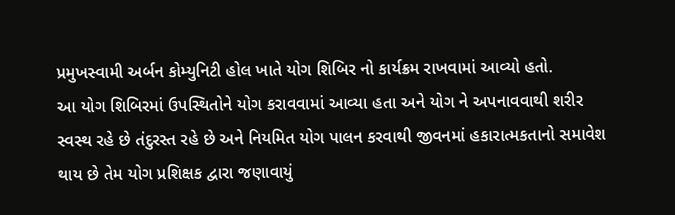પ્રમુખસ્વામી અર્બન કોમ્યુનિટી હોલ ખાતે યોગ શિબિર નો કાર્યક્રમ રાખવામાં આવ્યો હતો.
આ યોગ શિબિરમાં ઉપસ્થિતોને યોગ કરાવવામાં આવ્યા હતા અને યોગ ને અપનાવવાથી શરીર સ્વસ્થ રહે છે તંદુરસ્ત રહે છે અને નિયમિત યોગ પાલન કરવાથી જીવનમાં હકારાત્મકતાનો સમાવેશ થાય છે તેમ યોગ પ્રશિક્ષક દ્વારા જણાવાયું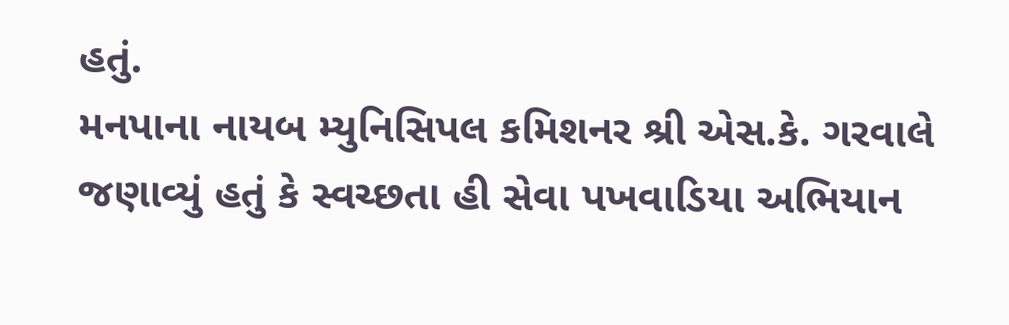હતું.
મનપાના નાયબ મ્યુનિસિપલ કમિશનર શ્રી એસ.કે. ગરવાલે જણાવ્યું હતું કે સ્વચ્છતા હી સેવા પખવાડિયા અભિયાન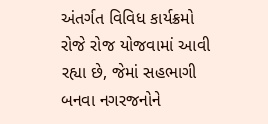અંતર્ગત વિવિધ કાર્યક્રમો રોજે રોજ યોજવામાં આવી રહ્યા છે, જેમાં સહભાગી બનવા નગરજનોને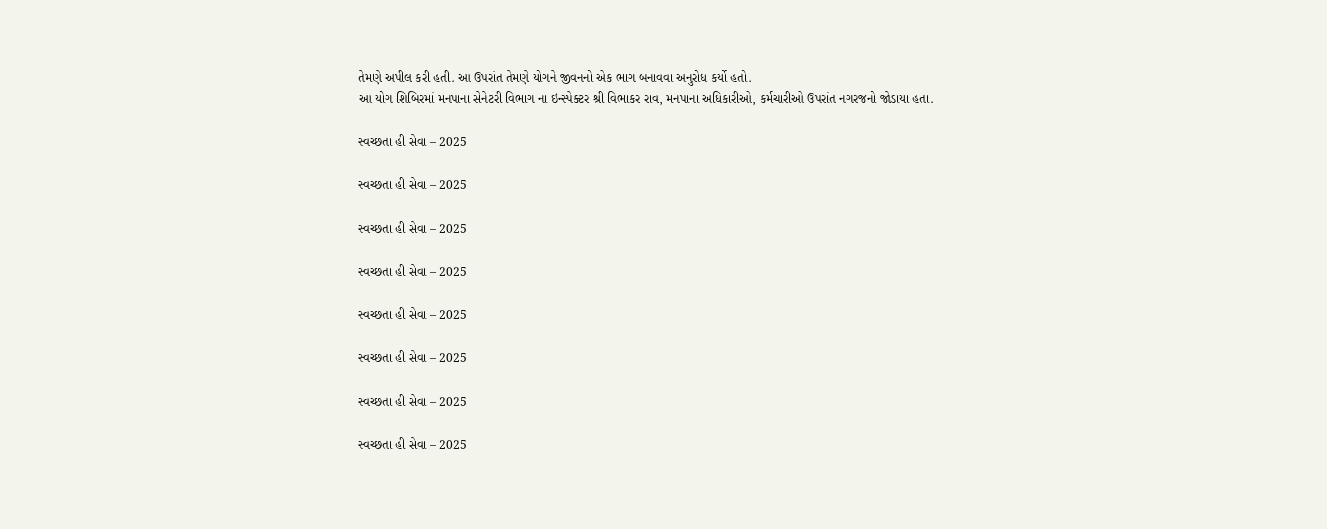તેમણે અપીલ કરી હતી. આ ઉપરાંત તેમણે યોગને જીવનનો એક ભાગ બનાવવા અનુરોધ કર્યો હતો.
આ યોગ શિબિરમાં મનપાના સેનેટરી વિભાગ ના ઇન્સ્પેક્ટર શ્રી વિભાકર રાવ, મનપાના અધિકારીઓ, કર્મચારીઓ ઉપરાંત નગરજનો જોડાયા હતા.

સ્વચ્છતા હી સેવા – 2025

સ્વચ્છતા હી સેવા – 2025

સ્વચ્છતા હી સેવા – 2025

સ્વચ્છતા હી સેવા – 2025

સ્વચ્છતા હી સેવા – 2025

સ્વચ્છતા હી સેવા – 2025

સ્વચ્છતા હી સેવા – 2025

સ્વચ્છતા હી સેવા – 2025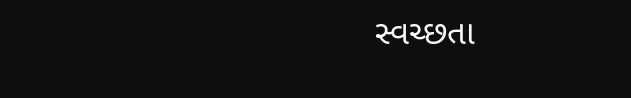સ્વચ્છતા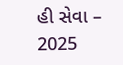હી સેવા – 2025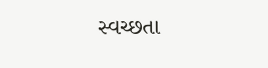સ્વચ્છતા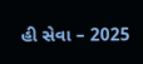હી સેવા – 2025